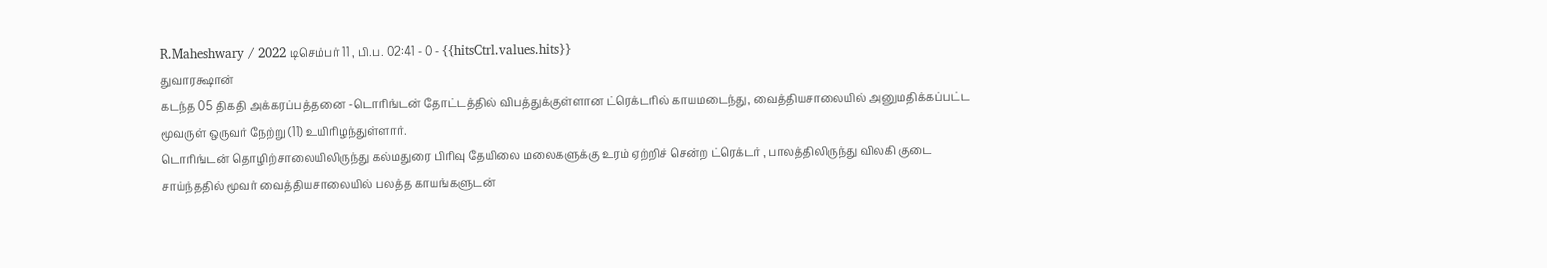R.Maheshwary / 2022 டிசெம்பர் 11 , பி.ப. 02:41 - 0 - {{hitsCtrl.values.hits}}
துவாரக்ஷான்
கடந்த 05 திகதி அக்கரப்பத்தனை -டொரிங்டன் தோட்டத்தில் விபத்துக்குள்ளான ட்ரெக்டரில் காயமடைந்து, வைத்தியசாலையில் அனுமதிக்கப்பட்ட மூவருள் ஒருவர் நேற்று (11) உயிரிழந்துள்ளார்.
டொரிங்டன் தொழிற்சாலையிலிருந்து கல்மதுரை பிரிவு தேயிலை மலைகளுக்கு உரம் ஏற்றிச் சென்ற ட்ரெக்டர் , பாலத்திலிருந்து விலகி குடை சாய்ந்ததில் மூவர் வைத்தியசாலையில் பலத்த காயங்களுடன்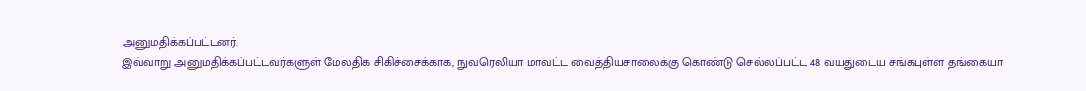அனுமதிக்கப்பட்டனர்.
இவ்வாறு அனுமதிக்கப்பட்டவர்களுள் மேலதிக சிகிச்சைக்காக, நுவரெலியா மாவட்ட வைத்தியசாலைக்கு கொண்டு செல்லப்பட்ட 48 வயதுடைய சங்கபுள்ள தங்கையா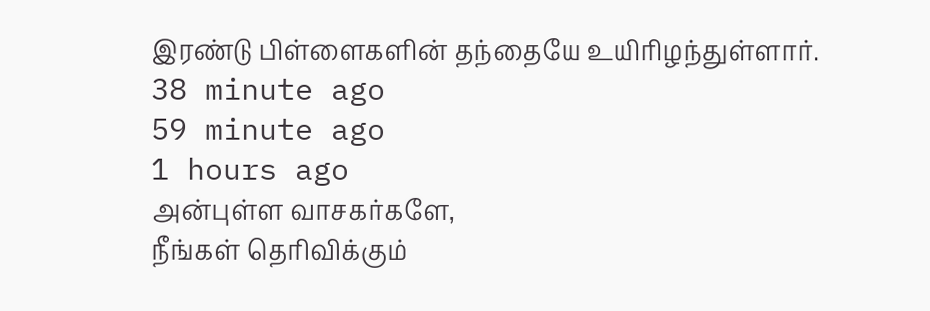இரண்டு பிள்ளைகளின் தந்தையே உயிரிழந்துள்ளார்.
38 minute ago
59 minute ago
1 hours ago
அன்புள்ள வாசகர்களே,
நீங்கள் தெரிவிக்கும்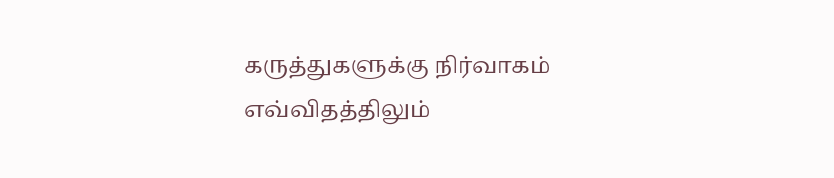கருத்துகளுக்கு நிர்வாகம் எவ்விதத்திலும்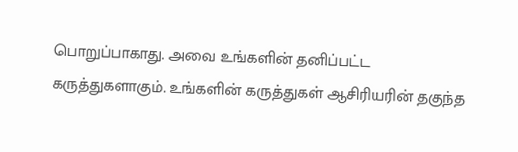பொறுப்பாகாது. அவை உங்களின் தனிப்பட்ட கருத்துகளாகும். உங்களின் கருத்துகள் ஆசிரியரின் தகுந்த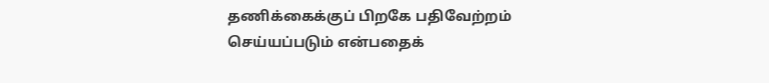தணிக்கைக்குப் பிறகே பதிவேற்றம் செய்யப்படும் என்பதைக்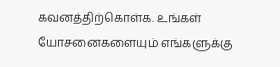கவனத்திற்கொள்க. உங்கள் யோசனைகளையும் எங்களுக்கு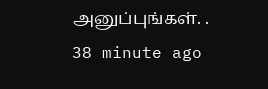அனுப்புங்கள். .
38 minute ago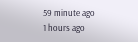59 minute ago
1 hours ago